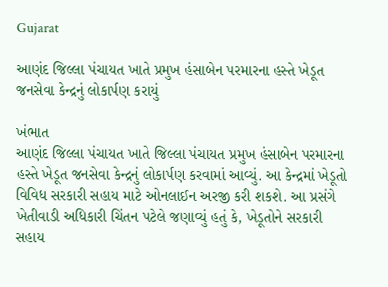Gujarat

આણંદ જિલ્લા પંચાયત ખાતે પ્રમુખ હંસાબેન પરમારના હસ્તે ખેડૂત જનસેવા કેન્દ્રનું લોકાર્પણ કરાયું

ખંભાત
આણંદ જિલ્લા પંચાયત ખાતે જિલ્લા પંચાયત પ્રમુખ હંસાબેન પરમારના હસ્તે ખેડૂત જનસેવા કેન્દ્રનું લોકાર્પણ કરવામાં આવ્યું. આ કેન્દ્રમાં ખેડૂતો વિવિધ સરકારી સહાય માટે ઓનલાઈન અરજી કરી શકશે. આ પ્રસંગે ખેતીવાડી અધિકારી ચિંતન પટેલે જણાવ્યું હતું કે, ખેડૂતોને સરકારી સહાય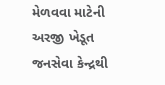મેળવવા માટેની અરજી ખેડૂત જનસેવા કેન્દ્રથી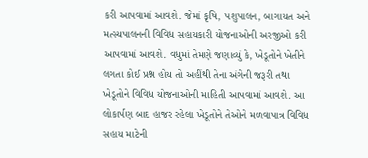કરી આપવામાં આવશે. જેમાં કૃષિ, પશુપાલન, બાગાયત અને મત્સ્યપાલનની વિવિધ સહાયકારી યોજનાઓની અરજીઓ કરી આપવામાં આવશે. વધુમાં તેમણે જણાવ્યું કે, ખેડૂતોને ખેતીને લગતા કોઈ પ્રશ્ન હોય તો અહીંથી તેના અંગેની જરૂરી તથા ખેડૂતોને વિવિધ યોજનાઓની માહિતી આપવામાં આવશે. આ લોકાર્પણ બાદ હાજર રહેલા ખેડૂતોને તેઓને મળવાપાત્ર વિવિધ સહાય માટેની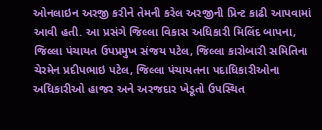ઓનલાઇન અરજી કરીને તેમની કરેલ અરજીની પ્રિન્ટ કાઢી આપવામાં આવી હતી. આ પ્રસંગે જિલ્લા વિકાસ અધિકારી મિલિંદ બાપના, જિલ્લા પંચાયત ઉપપ્રમુખ સંજય પટેલ, જિલ્લા કારોબારી સમિતિના ચેરમેન પ્રદીપભાઇ પટેલ, જિલ્લા પંચાયતના પદાધિકારીઓના અધિકારીઓ હાજર અને અરજદાર ખેડૂતો ઉપસ્થિત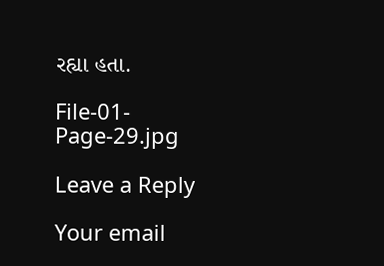રહ્યા હતા.

File-01-Page-29.jpg

Leave a Reply

Your email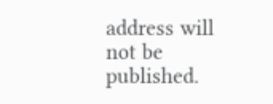address will not be published.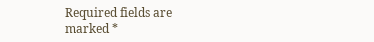Required fields are marked *